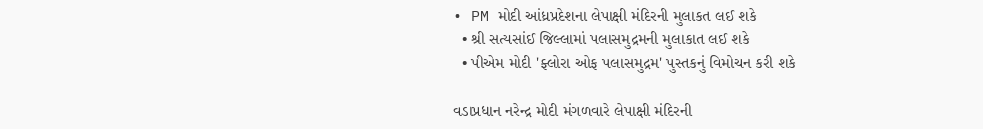• PM મોદી આંધ્રપ્રદેશના લેપાક્ષી મંદિરની મુલાકત લઈ શકે
  • શ્રી સત્યસાંઈ જિલ્લામાં પલાસમુદ્રમની મુલાકાત લઈ શકે
  • પીએમ મોદી 'ફ્લોરા ઓફ પલાસમુદ્રમ' પુસ્તકનું વિમોચન કરી શકે

વડાપ્રધાન નરેન્દ્ર મોદી મંગળવારે લેપાક્ષી મંદિરની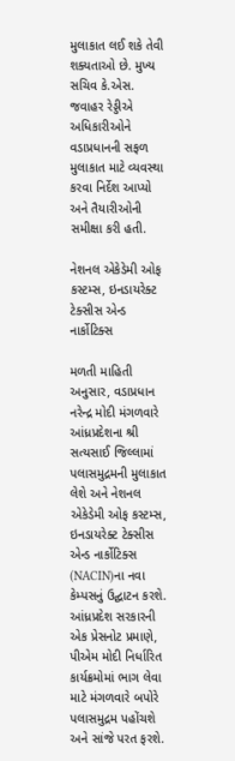મુલાકાત લઈ શકે તેવી શક્યતાઓ છે. મુખ્ય સચિવ કે.એસ. જવાહર રેડ્ડીએ અધિકારીઓને વડાપ્રધાનની સફળ મુલાકાત માટે વ્યવસ્થા કરવા નિર્દેશ આપ્યો અને તૈયારીઓની સમીક્ષા કરી હતી.

નેશનલ એકેડેમી ઓફ કસ્ટમ્સ, ઇનડાયરેક્ટ ટેક્સીસ એન્ડ નાર્કોટિક્સ

મળતી માહિતી અનુસાર, વડાપ્રધાન નરેન્દ્ર મોદી મંગળવારે આંધ્રપ્રદેશના શ્રી સત્યસાઈ જિલ્લામાં પલાસમુદ્રમની મુલાકાત લેશે અને નેશનલ એકેડેમી ઓફ કસ્ટમ્સ, ઇનડાયરેક્ટ ટેક્સીસ એન્ડ નાર્કોટિક્સ (NACIN)ના નવા કેમ્પસનું ઉદ્ઘાટન કરશે. આંધ્રપ્રદેશ સરકારની એક પ્રેસનોટ પ્રમાણે, પીએમ મોદી નિર્ધારિત કાર્યક્રમોમાં ભાગ લેવા માટે મંગળવારે બપોરે પલાસમુદ્રમ પહોંચશે અને સાંજે પરત ફરશે.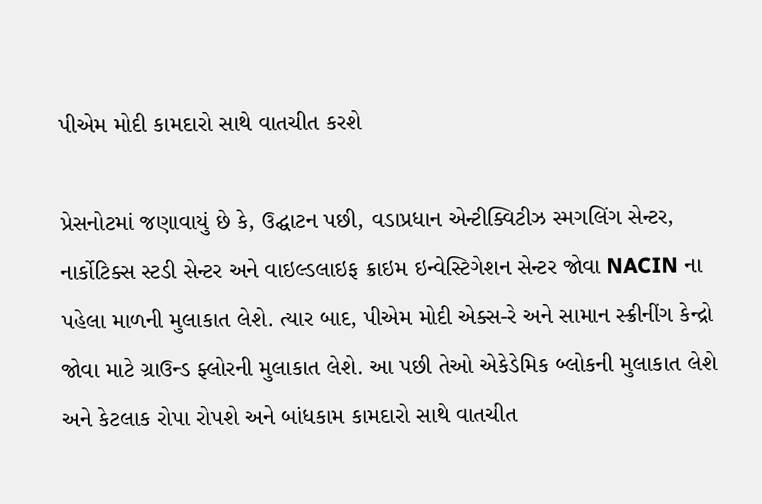પીએમ મોદી કામદારો સાથે વાતચીત કરશે

પ્રેસનોટમાં જણાવાયું છે કે, ઉદ્ઘાટન પછી, વડાપ્રધાન એન્ટીક્વિટીઝ સ્મગલિંગ સેન્ટર, નાર્કોટિક્સ સ્ટડી સેન્ટર અને વાઇલ્ડલાઇફ ક્રાઇમ ઇન્વેસ્ટિગેશન સેન્ટર જોવા NACIN ના પહેલા માળની મુલાકાત લેશે. ત્યાર બાદ, પીએમ મોદી એક્સ-રે અને સામાન સ્ક્રીનીંગ કેન્દ્રો જોવા માટે ગ્રાઉન્ડ ફ્લોરની મુલાકાત લેશે. આ પછી તેઓ એકેડેમિક બ્લોકની મુલાકાત લેશે અને કેટલાક રોપા રોપશે અને બાંધકામ કામદારો સાથે વાતચીત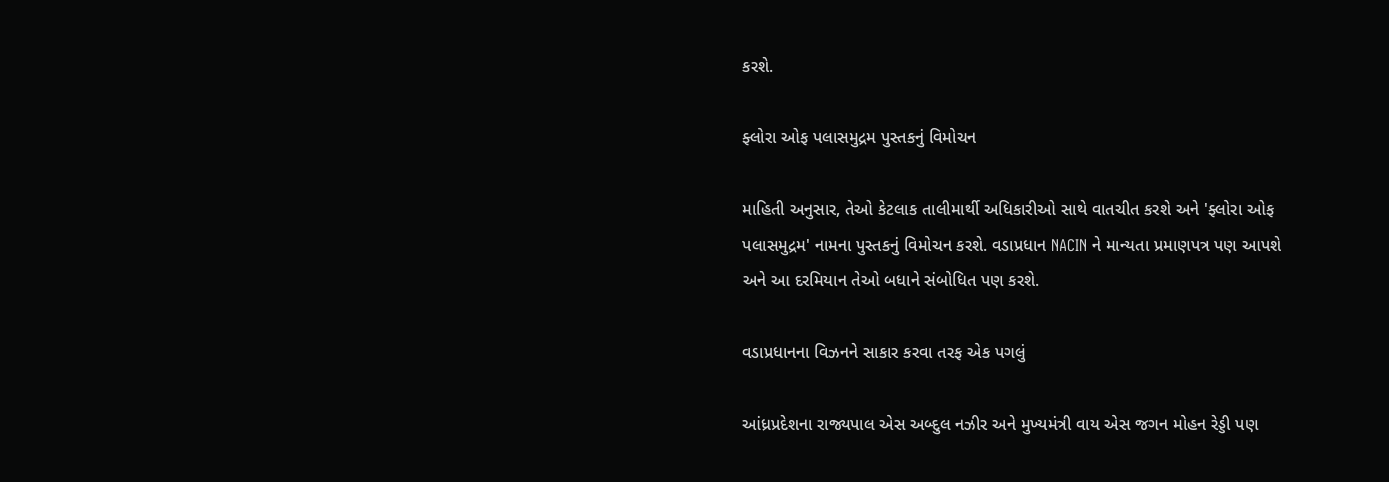કરશે.

ફ્લોરા ઓફ પલાસમુદ્રમ પુસ્તકનું વિમોચન

માહિતી અનુસાર, તેઓ કેટલાક તાલીમાર્થી અધિકારીઓ સાથે વાતચીત કરશે અને 'ફ્લોરા ઓફ પલાસમુદ્રમ' નામના પુસ્તકનું વિમોચન કરશે. વડાપ્રધાન NACIN ને માન્યતા પ્રમાણપત્ર પણ આપશે અને આ દરમિયાન તેઓ બધાને સંબોધિત પણ કરશે.

વડાપ્રધાનના વિઝનને સાકાર કરવા તરફ એક પગલું

આંધ્રપ્રદેશના રાજ્યપાલ એસ અબ્દુલ નઝીર અને મુખ્યમંત્રી વાય એસ જગન મોહન રેડ્ડી પણ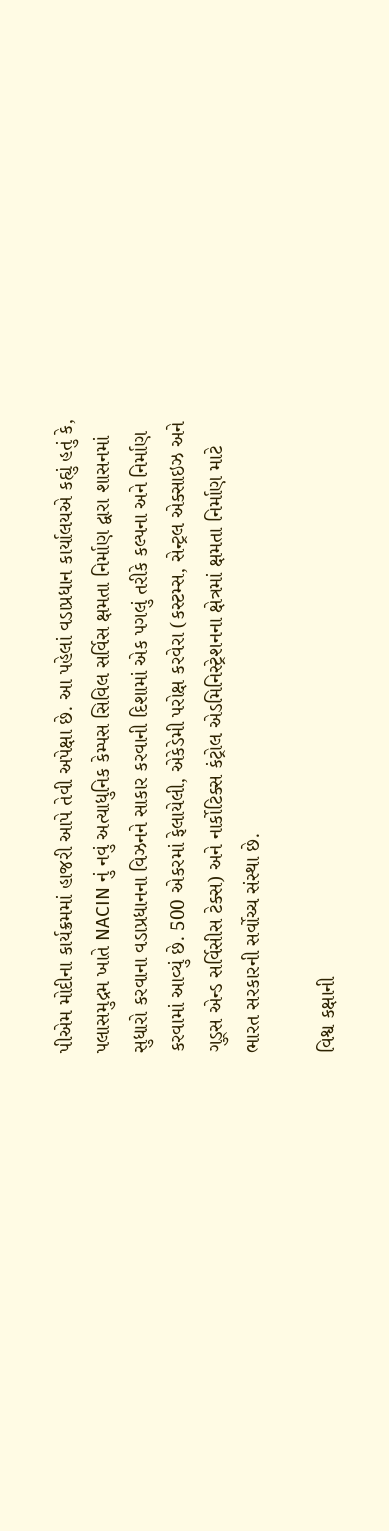પીએમ મોદીના કાર્યક્રમમાં હાજરી આપે તેવી અપેક્ષા છે. આ પહેલાં વડાપ્રધાન કાર્યાલયએ કહ્યું હતું કે, પલાસમુદ્રમ ખાતે NACIN નું નવું અત્યાધુનિક કેમ્પસ સિવિલ સર્વિસ ક્ષમતા નિર્માણ દ્વારા શાસનમાં સુધારો કરવાના વડાપ્રધાનના વિઝનને સાકાર કરવાની દિશામાં એક પગલું તરીકે કલ્પના અને નિર્માણ કરવામાં આવ્યું છે. 500 એકરમાં ફેલાયેલી, એકેડેમી પરોક્ષ કરવેરા (કસ્ટમ્સ, સેન્ટ્રલ એક્સાઇઝ અને ગુડ્સ એન્ડ સર્વિસીસ ટેક્સ) અને નાર્કોટિક્સ કંટ્રોલ એડમિનિસ્ટ્રેશનના ક્ષેત્રમાં ક્ષમતા નિર્માણ માટે ભારત સરકારની સર્વોચ્ચ સંસ્થા છે.

વિશ્વ કક્ષાની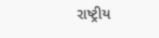રાષ્ટ્રીય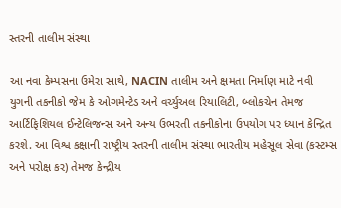સ્તરની તાલીમ સંસ્થા

આ નવા કેમ્પસના ઉમેરા સાથે, NACIN તાલીમ અને ક્ષમતા નિર્માણ માટે નવી યુગની તકનીકો જેમ કે ઓગમેન્ટેડ અને વર્ચ્યુઅલ રિયાલિટી, બ્લોકચેન તેમજ આર્ટિફિશિયલ ઈન્ટેલિજન્સ અને અન્ય ઉભરતી તકનીકોના ઉપયોગ પર ધ્યાન કેન્દ્રિત કરશે. આ વિશ્વ કક્ષાની રાષ્ટ્રીય સ્તરની તાલીમ સંસ્થા ભારતીય મહેસૂલ સેવા (કસ્ટમ્સ અને પરોક્ષ કર) તેમજ કેન્દ્રીય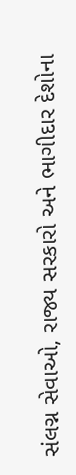સંલગ્ન સેવાઓ, રાજ્ય સરકારો અને ભાગીદાર દેશોના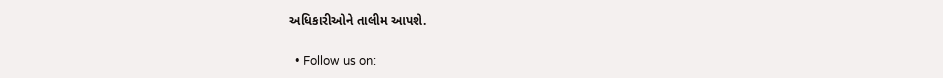અધિકારીઓને તાલીમ આપશે.

  • Follow us on: